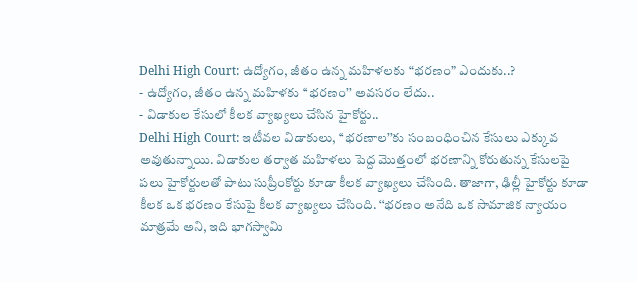Delhi High Court: ఉద్యోగం, జీతం ఉన్న మహిళలకు “భరణం” ఎందుకు..?
- ఉద్యోగం, జీతం ఉన్న మహిళకు ‘‘భరణం’’ అవసరం లేదు..
- విడాకుల కేసులో కీలక వ్యాఖ్యలు చేసిన హైకోర్టు..
Delhi High Court: ఇటీవల విడాకులు, ‘‘భరణాల’’కు సంబంధించిన కేసులు ఎక్కువ అవుతున్నాయి. విడాకుల తర్వాత మహిళలు పెద్ద మొత్తంలో భరణాన్ని కోరుతున్న కేసులపై పలు హైకోర్టులతో పాటు సుప్రీంకోర్టు కూడా కీలక వ్యాఖ్యలు చేసింది. తాజాగా, ఢిల్లీ హైకోర్టు కూడా కీలక ఒక భరణం కేసుపై కీలక వ్యాఖ్యలు చేసింది. ‘‘భరణం అనేది ఒక సామాజిక న్యాయం మాత్రమే అని, ఇది భాగస్వామి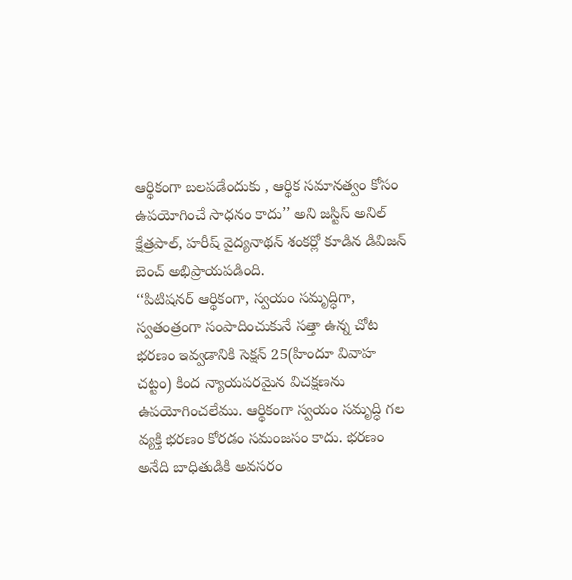ఆర్థికంగా బలపడేందుకు , ఆర్థిక సమానత్వం కోసం ఉపయోగించే సాధనం కాదు’’ అని జస్టిస్ అనిల్ క్షేత్రపాల్, హరీష్ వైద్యనాథన్ శంకర్లో కూడిన డివిజన్ బెంచ్ అభిప్రాయపడింది.
‘‘పిటిషనర్ ఆర్థికంగా, స్వయం సమృద్ధిగా, స్వతంత్రంగా సంపాదించుకునే సత్తా ఉన్న చోట భరణం ఇవ్వడానికి సెక్షన్ 25(హిందూ వివాహ చట్టం) కింద న్యాయపరమైన విచక్షణను ఉపయోగించలేము. ఆర్థికంగా స్వయం సమృద్ధి గల వ్యక్తి భరణం కోరడం సమంజసం కాదు. భరణం అనేది బాధితుడికి అవసరం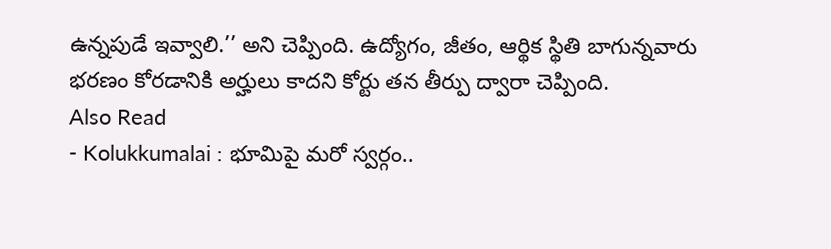ఉన్నపుడే ఇవ్వాలి.’’ అని చెప్పింది. ఉద్యోగం, జీతం, ఆర్థిక స్థితి బాగున్నవారు భరణం కోరడానికి అర్హులు కాదని కోర్టు తన తీర్పు ద్వారా చెప్పింది.
Also Read
- Kolukkumalai : భూమిపై మరో స్వర్గం..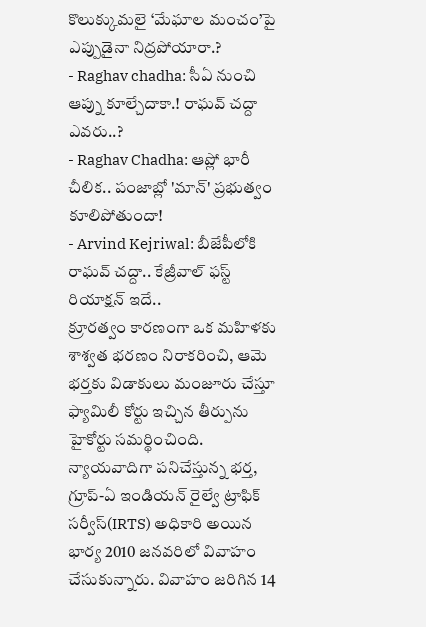కొలుక్కుమలై ‘మేఘాల మంచం’పై ఎప్పుడైనా నిద్రపోయారా.?
- Raghav chadha: సీఏ నుంచి ఆప్ను కూల్చేదాకా.! రాఘవ్ చద్దా ఎవరు..?
- Raghav Chadha: ఆప్లో భారీ చీలిక.. పంజాబ్లో 'మాన్' ప్రభుత్వం కూలిపోతుందా!
- Arvind Kejriwal: బీజేపీలోకి రాఘవ్ చద్దా.. కేజ్రీవాల్ ఫస్ట్ రియాక్షన్ ఇదే..
క్రూరత్వం కారణంగా ఒక మహిళకు శాశ్వత భరణం నిరాకరించి, ఆమె భర్తకు విడాకులు మంజూరు చేస్తూ ఫ్యామిలీ కోర్టు ఇచ్చిన తీర్పును హైకోర్టు సమర్థించింది. న్యాయవాదిగా పనిచేస్తున్న భర్త, గ్రూప్-ఏ ఇండియన్ రైల్వే ట్రాఫిక్ సర్వీస్(IRTS) అధికారి అయిన భార్య 2010 జనవరిలో వివాహం చేసుకున్నారు. వివాహం జరిగిన 14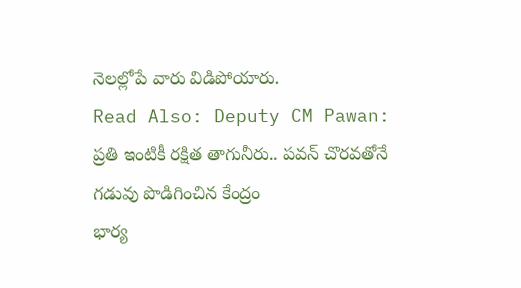నెలల్లోపే వారు విడిపోయారు.
Read Also: Deputy CM Pawan: ప్రతి ఇంటికీ రక్షిత తాగునీరు.. పవన్ చొరవతోనే గడువు పొడిగించిన కేంద్రం
భార్య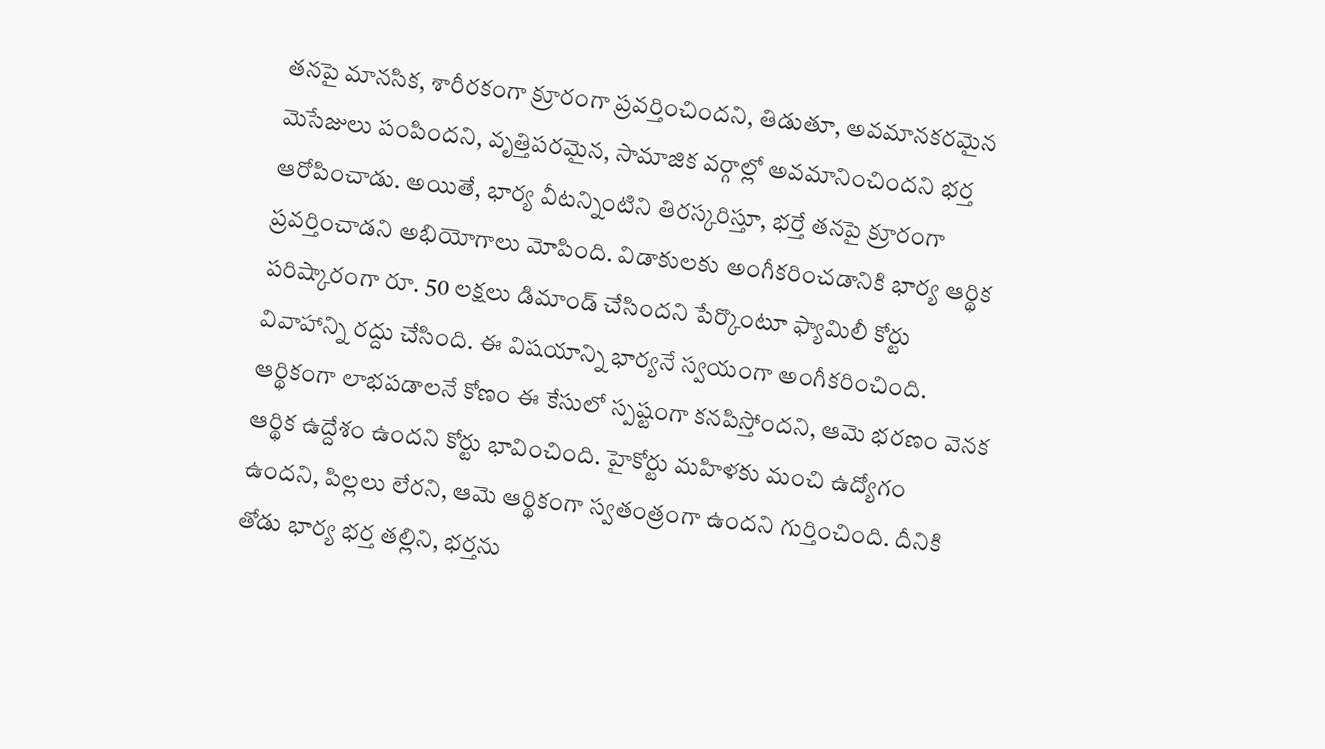తనపై మానసిక, శారీరకంగా క్రూరంగా ప్రవర్తించిందని, తిడుతూ, అవమానకరమైన మెసేజులు పంపిందని, వృత్తిపరమైన, సామాజిక వర్గాల్లో అవమానించిందని భర్త ఆరోపించాడు. అయితే, భార్య వీటన్నింటిని తిరస్కరిస్తూ, భర్తే తనపై క్రూరంగా ప్రవర్తించాడని అభియోగాలు మోపింది. విడాకులకు అంగీకరించడానికి భార్య ఆర్థిక పరిష్కారంగా రూ. 50 లక్షలు డిమాండ్ చేసిందని పేర్కొంటూ ఫ్యామిలీ కోర్టు వివాహాన్ని రద్దు చేసింది. ఈ విషయాన్ని భార్యనే స్వయంగా అంగీకరించింది.
ఆర్థికంగా లాభపడాలనే కోణం ఈ కేసులో స్పష్టంగా కనపిస్తోందని, ఆమె భరణం వెనక ఆర్థిక ఉద్దేశం ఉందని కోర్టు భావించింది. హైకోర్టు మహిళకు మంచి ఉద్యోగం ఉందని, పిల్లలు లేరని, ఆమె ఆర్థికంగా స్వతంత్రంగా ఉందని గుర్తించింది. దీనికి తోడు భార్య భర్త తల్లిని, భర్తను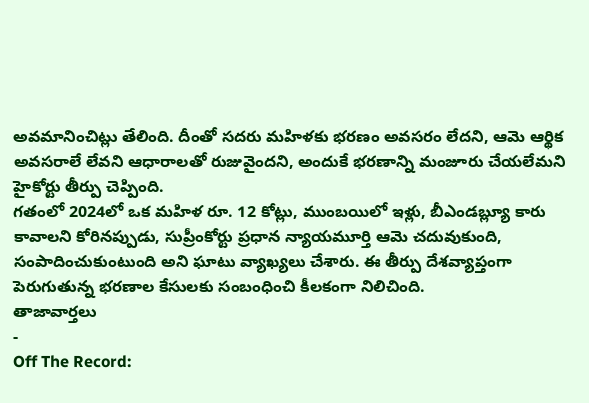అవమానించిట్లు తేలింది. దీంతో సదరు మహిళకు భరణం అవసరం లేదని, ఆమె ఆర్థిక అవసరాలే లేవని ఆధారాలతో రుజువైందని, అందుకే భరణాన్ని మంజూరు చేయలేమని హైకోర్టు తీర్పు చెప్పింది.
గతంలో 2024లో ఒక మహిళ రూ. 12 కోట్లు, ముంబయిలో ఇళ్లు, బీఎండబ్ల్యూ కారు కావాలని కోరినప్పుడు, సుప్రీంకోర్టు ప్రధాన న్యాయమూర్తి ఆమె చదువుకుంది, సంపాదించుకుంటుంది అని ఘాటు వ్యాఖ్యలు చేశారు. ఈ తీర్పు దేశవ్యాప్తంగా పెరుగుతున్న భరణాల కేసులకు సంబంధించి కీలకంగా నిలిచింది.
తాజావార్తలు
-
Off The Record: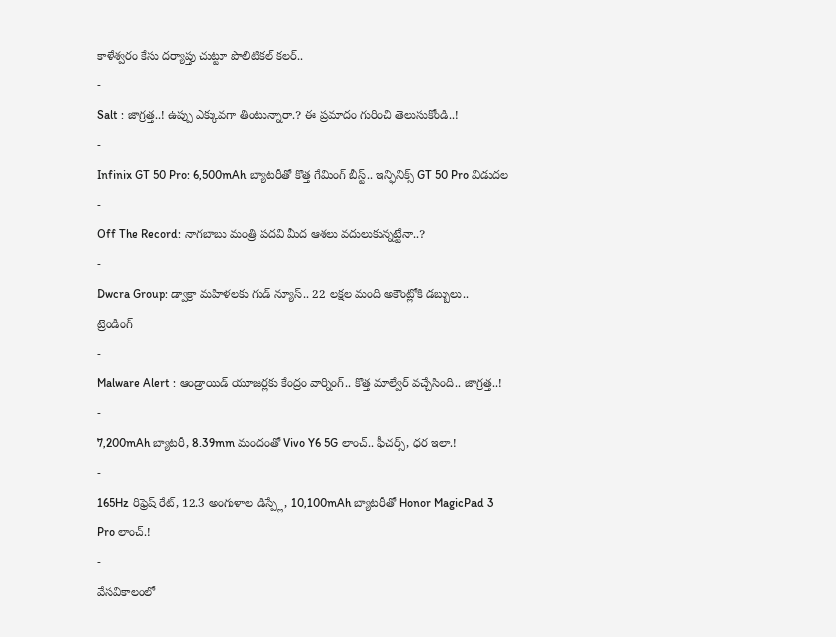కాళేశ్వరం కేసు దర్యాప్తు చుట్టూ పొలిటికల్ కలర్..
-
Salt : జాగ్రత్త..! ఉప్పు ఎక్కువగా తింటున్నారా.? ఈ ప్రమాదం గురించి తెలుసుకోండి..!
-
Infinix GT 50 Pro: 6,500mAh బ్యాటరీతో కొత్త గేమింగ్ బీస్ట్.. ఇన్ఫినిక్స్ GT 50 Pro విడుదల
-
Off The Record: నాగబాబు మంత్రి పదవి మీద ఆశలు వదులుకున్నట్టేనా..?
-
Dwcra Group: డ్వాక్రా మహిళలకు గుడ్ న్యూస్.. 22 లక్షల మంది అకౌంట్లోకి డబ్బులు..
ట్రెండింగ్
-
Malware Alert : ఆండ్రాయిడ్ యూజర్లకు కేంద్రం వార్నింగ్.. కొత్త మాల్వేర్ వచ్చేసింది.. జాగ్రత్త..!
-
7,200mAh బ్యాటరీ, 8.39mm మందంతో Vivo Y6 5G లాంచ్.. ఫీచర్స్, ధర ఇలా.!
-
165Hz రిఫ్రెష్ రేట్, 12.3 అంగుళాల డిస్ప్లే, 10,100mAh బ్యాటరీతో Honor MagicPad 3 Pro లాంచ్.!
-
వేసవికాలంలో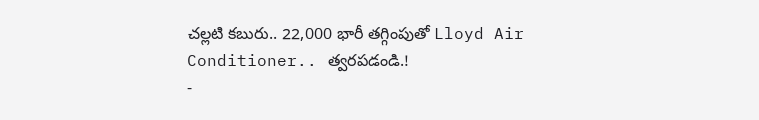చల్లటి కబురు.. 22,000 భారీ తగ్గింపుతో Lloyd Air Conditioner.. త్వరపడండి.!
-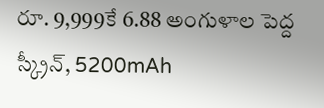రూ. 9,999కే 6.88 అంగుళాల పెద్ద స్క్రీన్, 5200mAh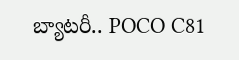బ్యాటరీ.. POCO C81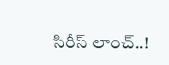సిరీస్ లాంచ్..!